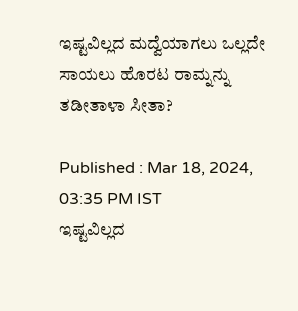ಇಷ್ಟವಿಲ್ಲದ ಮದ್ವೆಯಾಗಲು ಒಲ್ಲದೇ ಸಾಯಲು ಹೊರಟ ರಾಮ್ನನ್ನು ತಡೀತಾಳಾ ಸೀತಾ?

Published : Mar 18, 2024, 03:35 PM IST
ಇಷ್ಟವಿಲ್ಲದ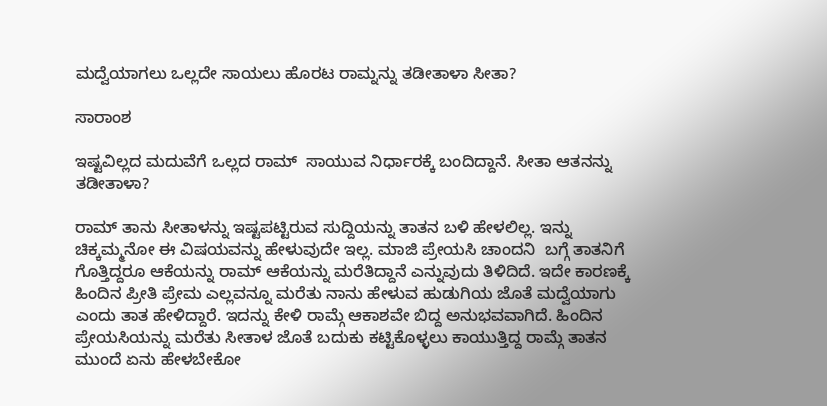ಮದ್ವೆಯಾಗಲು ಒಲ್ಲದೇ ಸಾಯಲು ಹೊರಟ ರಾಮ್ನನ್ನು ತಡೀತಾಳಾ ಸೀತಾ?

ಸಾರಾಂಶ

ಇಷ್ಟವಿಲ್ಲದ ಮದುವೆಗೆ ಒಲ್ಲದ ರಾಮ್  ಸಾಯುವ ನಿರ್ಧಾರಕ್ಕೆ ಬಂದಿದ್ದಾನೆ. ಸೀತಾ ಆತನನ್ನು ತಡೀತಾಳಾ?

ರಾಮ್ ತಾನು ಸೀತಾಳನ್ನು ಇಷ್ಟಪಟ್ಟಿರುವ ಸುದ್ದಿಯನ್ನು ತಾತನ ಬಳಿ ಹೇಳಲಿಲ್ಲ. ಇನ್ನು ಚಿಕ್ಕಮ್ಮನೋ ಈ ವಿಷಯವನ್ನು ಹೇಳುವುದೇ ಇಲ್ಲ. ಮಾಜಿ ಪ್ರೇಯಸಿ ಚಾಂದನಿ  ಬಗ್ಗೆ ತಾತನಿಗೆ ಗೊತ್ತಿದ್ದರೂ ಆಕೆಯನ್ನು ರಾಮ್ ಆಕೆಯನ್ನು ಮರೆತಿದ್ದಾನೆ ಎನ್ನುವುದು ತಿಳಿದಿದೆ. ಇದೇ ಕಾರಣಕ್ಕೆ ಹಿಂದಿನ ಪ್ರೀತಿ ಪ್ರೇಮ ಎಲ್ಲವನ್ನೂ ಮರೆತು ನಾನು ಹೇಳುವ ಹುಡುಗಿಯ ಜೊತೆ ಮದ್ವೆಯಾಗು ಎಂದು ತಾತ ಹೇಳಿದ್ದಾರೆ. ಇದನ್ನು ಕೇಳಿ ರಾಮ್ಗೆ ಆಕಾಶವೇ ಬಿದ್ದ ಅನುಭವವಾಗಿದೆ. ಹಿಂದಿನ ಪ್ರೇಯಸಿಯನ್ನು ಮರೆತು ಸೀತಾಳ ಜೊತೆ ಬದುಕು ಕಟ್ಟಿಕೊಳ್ಳಲು ಕಾಯುತ್ತಿದ್ದ ರಾಮ್ಗೆ ತಾತನ ಮುಂದೆ ಏನು ಹೇಳಬೇಕೋ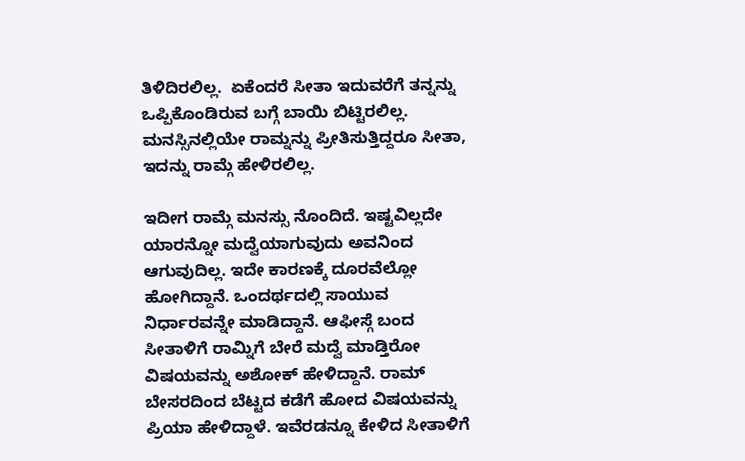ತಿಳಿದಿರಲಿಲ್ಲ.  ಏಕೆಂದರೆ ಸೀತಾ ಇದುವರೆಗೆ ತನ್ನನ್ನು ಒಪ್ಪಿಕೊಂಡಿರುವ ಬಗ್ಗೆ ಬಾಯಿ ಬಿಟ್ಟಿರಲಿಲ್ಲ. ಮನಸ್ಸಿನಲ್ಲಿಯೇ ರಾಮ್ನನ್ನು ಪ್ರೀತಿಸುತ್ತಿದ್ದರೂ ಸೀತಾ, ಇದನ್ನು ರಾಮ್ಗೆ ಹೇಳಿರಲಿಲ್ಲ.

ಇದೀಗ ರಾಮ್ಗೆ ಮನಸ್ಸು ನೊಂದಿದೆ. ಇಷ್ಟವಿಲ್ಲದೇ ಯಾರನ್ನೋ ಮದ್ವೆಯಾಗುವುದು ಅವನಿಂದ ಆಗುವುದಿಲ್ಲ. ಇದೇ ಕಾರಣಕ್ಕೆ ದೂರವೆಲ್ಲೋ ಹೋಗಿದ್ದಾನೆ. ಒಂದರ್ಥದಲ್ಲಿ ಸಾಯುವ ನಿರ್ಧಾರವನ್ನೇ ಮಾಡಿದ್ದಾನೆ. ಆಫೀಸ್ಗೆ ಬಂದ ಸೀತಾಳಿಗೆ ರಾಮ್ನಿಗೆ ಬೇರೆ ಮದ್ವೆ ಮಾಡ್ತಿರೋ ವಿಷಯವನ್ನು ಅಶೋಕ್ ಹೇಳಿದ್ದಾನೆ. ರಾಮ್ ಬೇಸರದಿಂದ ಬೆಟ್ಟದ ಕಡೆಗೆ ಹೋದ ವಿಷಯವನ್ನು ಪ್ರಿಯಾ ಹೇಳಿದ್ದಾಳೆ. ಇವೆರಡನ್ನೂ ಕೇಳಿದ ಸೀತಾಳಿಗೆ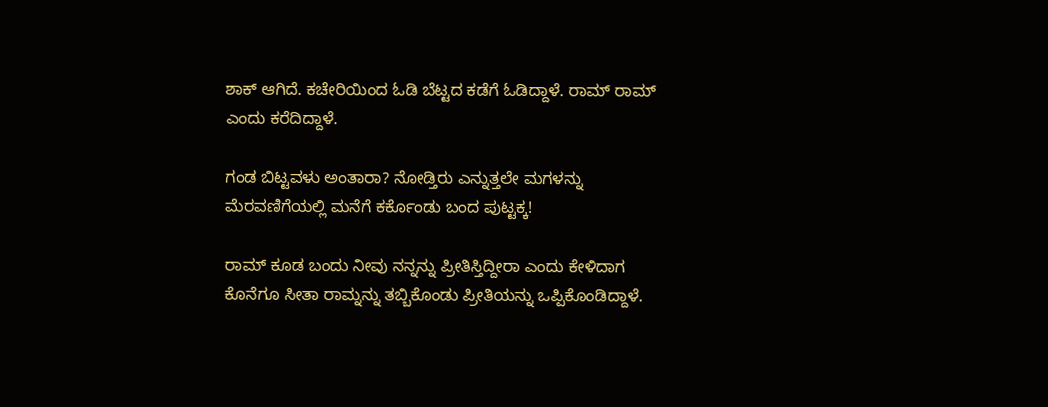ಶಾಕ್ ಆಗಿದೆ. ಕಚೇರಿಯಿಂದ ಓಡಿ ಬೆಟ್ಟದ ಕಡೆಗೆ ಓಡಿದ್ದಾಳೆ. ರಾಮ್ ರಾಮ್ ಎಂದು ಕರೆದಿದ್ದಾಳೆ.

ಗಂಡ ಬಿಟ್ಟವಳು ಅಂತಾರಾ? ನೋಡ್ತಿರು ಎನ್ನುತ್ತಲೇ ಮಗಳನ್ನು ಮೆರವಣಿಗೆಯಲ್ಲಿ ಮನೆಗೆ ಕರ್ಕೊಂಡು ಬಂದ ಪುಟ್ಟಕ್ಕ!

ರಾಮ್ ಕೂಡ ಬಂದು ನೀವು ನನ್ನನ್ನು ಪ್ರೀತಿಸ್ತಿದ್ದೀರಾ ಎಂದು ಕೇಳಿದಾಗ ಕೊನೆಗೂ ಸೀತಾ ರಾಮ್ನನ್ನು ತಬ್ಬಿಕೊಂಡು ಪ್ರೀತಿಯನ್ನು ಒಪ್ಪಿಕೊಂಡಿದ್ದಾಳೆ.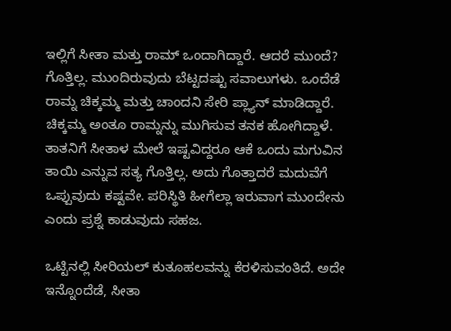ಇಲ್ಲಿಗೆ ಸೀತಾ ಮತ್ತು ರಾಮ್ ಒಂದಾಗಿದ್ದಾರೆ. ಆದರೆ ಮುಂದೆ? ಗೊತ್ತಿಲ್ಲ. ಮುಂದಿರುವುದು ಬೆಟ್ಟದಷ್ಟು ಸವಾಲುಗಳು. ಒಂದೆಡೆ ರಾಮ್ನ ಚಿಕ್ಕಮ್ಮ ಮತ್ತು ಚಾಂದನಿ ಸೇರಿ ಪ್ಲ್ಯಾನ್ ಮಾಡಿದ್ದಾರೆ. ಚಿಕ್ಕಮ್ಮ ಅಂತೂ ರಾಮ್ನನ್ನು ಮುಗಿಸುವ ತನಕ ಹೋಗಿದ್ದಾಳೆ. ತಾತನಿಗೆ ಸೀತಾಳ ಮೇಲೆ ಇಷ್ಟವಿದ್ದರೂ ಆಕೆ ಒಂದು ಮಗುವಿನ ತಾಯಿ ಎನ್ನುವ ಸತ್ಯ ಗೊತ್ತಿಲ್ಲ. ಅದು ಗೊತ್ತಾದರೆ ಮದುವೆಗೆ ಒಪ್ಪುವುದು ಕಷ್ಟವೇ. ಪರಿಸ್ಥಿತಿ ಹೀಗೆಲ್ಲಾ ಇರುವಾಗ ಮುಂದೇನು ಎಂದು ಪ್ರಶ್ನೆ ಕಾಡುವುದು ಸಹಜ.

ಒಟ್ಟಿನಲ್ಲಿ ಸೀರಿಯಲ್ ಕುತೂಹಲವನ್ನು ಕೆರಳಿಸುವಂತಿದೆ. ಅದೇ ಇನ್ನೊಂದೆಡೆ, ಸೀತಾ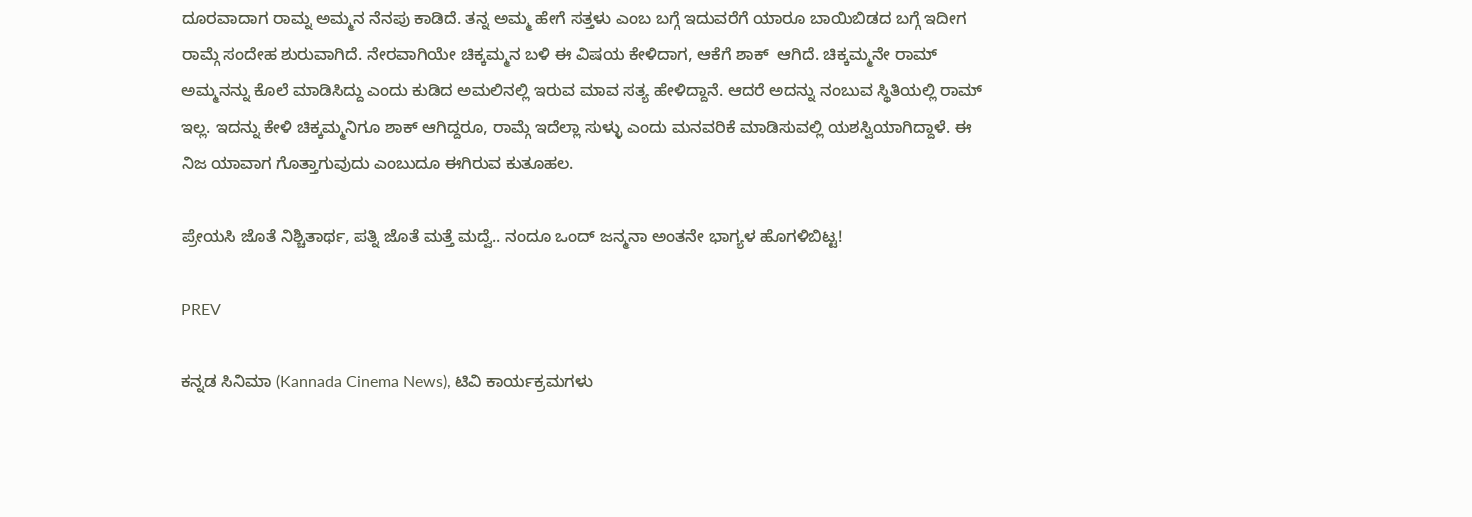ದೂರವಾದಾಗ ರಾಮ್ನ ಅಮ್ಮನ ನೆನಪು ಕಾಡಿದೆ. ತನ್ನ ಅಮ್ಮ ಹೇಗೆ ಸತ್ತಳು ಎಂಬ ಬಗ್ಗೆ ಇದುವರೆಗೆ ಯಾರೂ ಬಾಯಿಬಿಡದ ಬಗ್ಗೆ ಇದೀಗ ರಾಮ್ಗೆ ಸಂದೇಹ ಶುರುವಾಗಿದೆ. ನೇರವಾಗಿಯೇ ಚಿಕ್ಕಮ್ಮನ ಬಳಿ ಈ ವಿಷಯ ಕೇಳಿದಾಗ, ಆಕೆಗೆ ಶಾಕ್  ಆಗಿದೆ. ಚಿಕ್ಕಮ್ಮನೇ ರಾಮ್ ಅಮ್ಮನನ್ನು ಕೊಲೆ ಮಾಡಿಸಿದ್ದು ಎಂದು ಕುಡಿದ ಅಮಲಿನಲ್ಲಿ ಇರುವ ಮಾವ ಸತ್ಯ ಹೇಳಿದ್ದಾನೆ. ಆದರೆ ಅದನ್ನು ನಂಬುವ ಸ್ಥಿತಿಯಲ್ಲಿ ರಾಮ್  ಇಲ್ಲ. ಇದನ್ನು ಕೇಳಿ ಚಿಕ್ಕಮ್ಮನಿಗೂ ಶಾಕ್ ಆಗಿದ್ದರೂ, ರಾಮ್ಗೆ ಇದೆಲ್ಲಾ ಸುಳ್ಳು ಎಂದು ಮನವರಿಕೆ ಮಾಡಿಸುವಲ್ಲಿ ಯಶಸ್ವಿಯಾಗಿದ್ದಾಳೆ. ಈ ನಿಜ ಯಾವಾಗ ಗೊತ್ತಾಗುವುದು ಎಂಬುದೂ ಈಗಿರುವ ಕುತೂಹಲ.

ಪ್ರೇಯಸಿ ಜೊತೆ ನಿಶ್ಚಿತಾರ್ಥ, ಪತ್ನಿ ಜೊತೆ ಮತ್ತೆ ಮದ್ವೆ.. ನಂದೂ ಒಂದ್ ಜನ್ಮನಾ ಅಂತನೇ ಭಾಗ್ಯಳ ಹೊಗಳಿಬಿಟ್ಟ!

PREV

ಕನ್ನಡ ಸಿನಿಮಾ (Kannada Cinema News), ಟಿವಿ ಕಾರ್ಯಕ್ರಮಗಳು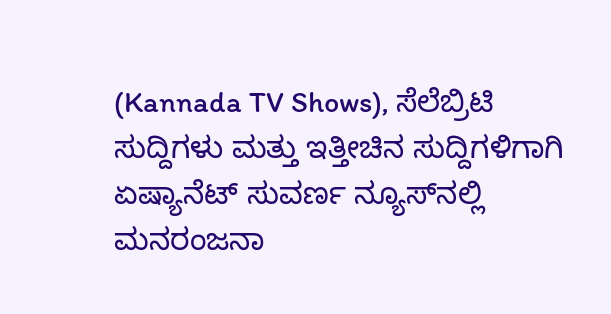(Kannada TV Shows), ಸೆಲೆಬ್ರಿಟಿ ಸುದ್ದಿಗಳು ಮತ್ತು ಇತ್ತೀಚಿನ ಸುದ್ದಿಗಳಿಗಾಗಿ ಏಷ್ಯಾನೆಟ್ ಸುವರ್ಣ ನ್ಯೂಸ್‌ನಲ್ಲಿ ಮನರಂಜನಾ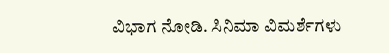ವಿಭಾಗ ನೋಡಿ. ಸಿನಿಮಾ ವಿಮರ್ಶೆಗಳು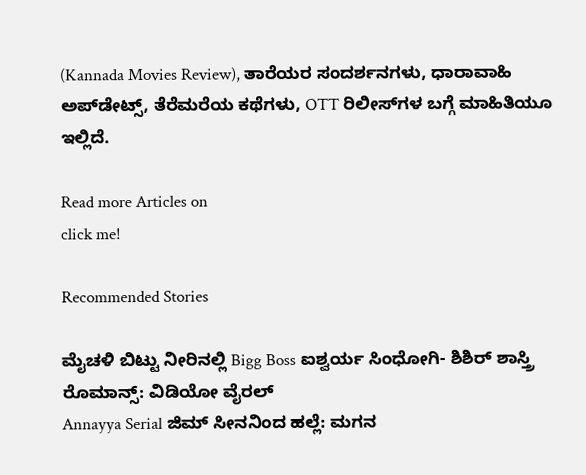(Kannada Movies Review), ತಾರೆಯರ ಸಂದರ್ಶನಗಳು, ಧಾರಾವಾಹಿ ಅಪ್‌ಡೇಟ್ಸ್‌, ತೆರೆಮರೆಯ ಕಥೆಗಳು, OTT ರಿಲೀಸ್‌ಗಳ ಬಗ್ಗೆ ಮಾಹಿತಿಯೂ ಇಲ್ಲಿದೆ.

Read more Articles on
click me!

Recommended Stories

ಮೈಚಳಿ ಬಿಟ್ಟು ನೀರಿನಲ್ಲಿ Bigg Boss ಐಶ್ವರ್ಯ ಸಿಂಧೋಗಿ- ಶಿಶಿರ್‌ ಶಾಸ್ತ್ರಿ ರೊಮಾನ್ಸ್: ವಿಡಿಯೋ ವೈರಲ್
Annayya Serial ಜಿಮ್ ಸೀನನಿಂದ ಹಲ್ಲೆ: ಮಗನ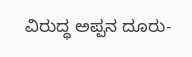ವಿರುದ್ಧ ಅಪ್ಪನ ದೂರು-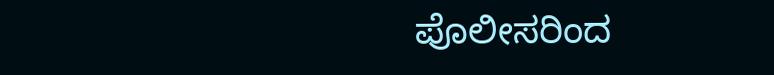ಪೊಲೀಸರಿಂದ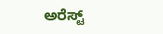ಅರೆಸ್ಟ್